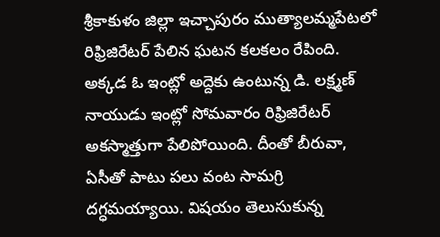శ్రీకాకుళం జిల్లా ఇచ్చాపురం ముత్యాలమ్మపేటలో రిఫ్రిజిరేటర్ పేలిన ఘటన కలకలం రేపింది. అక్కడ ఓ ఇంట్లో అద్దెకు ఉంటున్న డి. లక్ష్మణ్ నాయుడు ఇంట్లో సోమవారం రిఫ్రిజిరేటర్ అకస్మాత్తుగా పేలిపోయింది. దీంతో బీరువా, ఏసీతో పాటు పలు వంట సామగ్రి దగ్ధమయ్యాయి. విషయం తెలుసుకున్న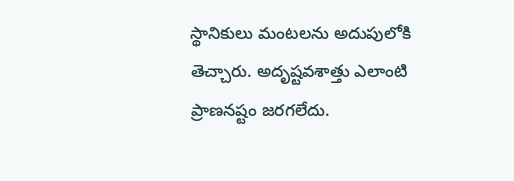స్థానికులు మంటలను అదుపులోకి తెచ్చారు. అదృష్టవశాత్తు ఎలాంటి ప్రాణనష్టం జరగలేదు.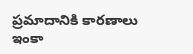ప్రమాదానికి కారణాలు ఇంకా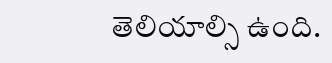తెలియాల్సి ఉంది.